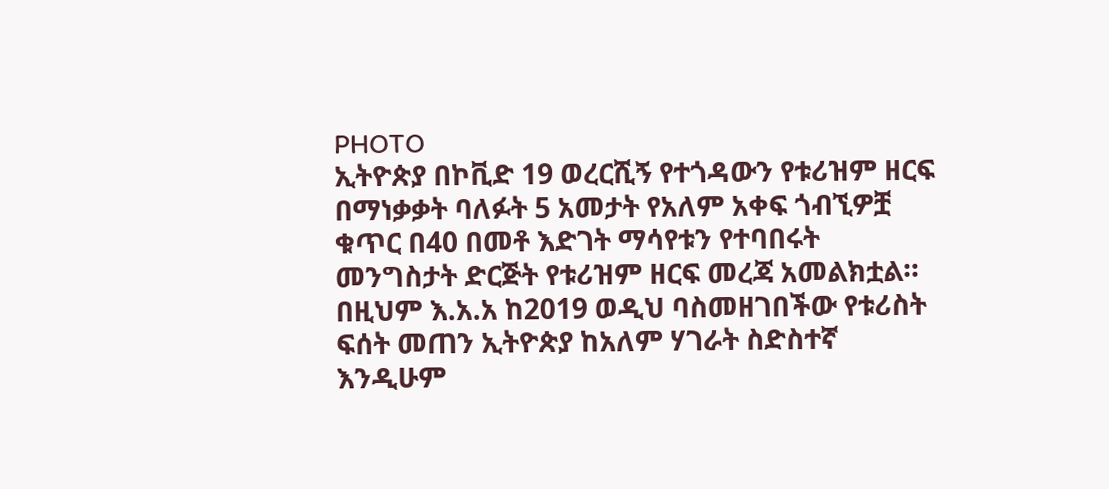PHOTO
ኢትዮጵያ በኮቪድ 19 ወረርሺኝ የተጎዳውን የቱሪዝም ዘርፍ በማነቃቃት ባለፉት 5 አመታት የአለም አቀፍ ጎብኚዎቿ ቁጥር በ40 በመቶ እድገት ማሳየቱን የተባበሩት መንግስታት ድርጅት የቱሪዝም ዘርፍ መረጃ አመልክቷል።
በዚህም እ.አ.አ ከ2019 ወዲህ ባስመዘገበችው የቱሪስት ፍሰት መጠን ኢትዮጵያ ከአለም ሃገራት ስድስተኛ እንዲሁም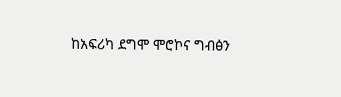ከአፍሪካ ደግሞ ሞሮኮና ግብፅን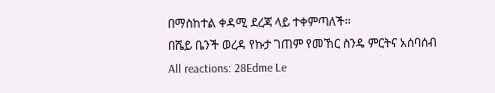በማስከተል ቀዳሚ ደረጃ ላይ ተቀምጣለች።
በሼይ ቤንች ወረዳ የኩታ ገጠም የመኸር ስንዴ ምርትና አሰባሰብ
All reactions: 28Edme Le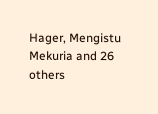Hager, Mengistu Mekuria and 26 others